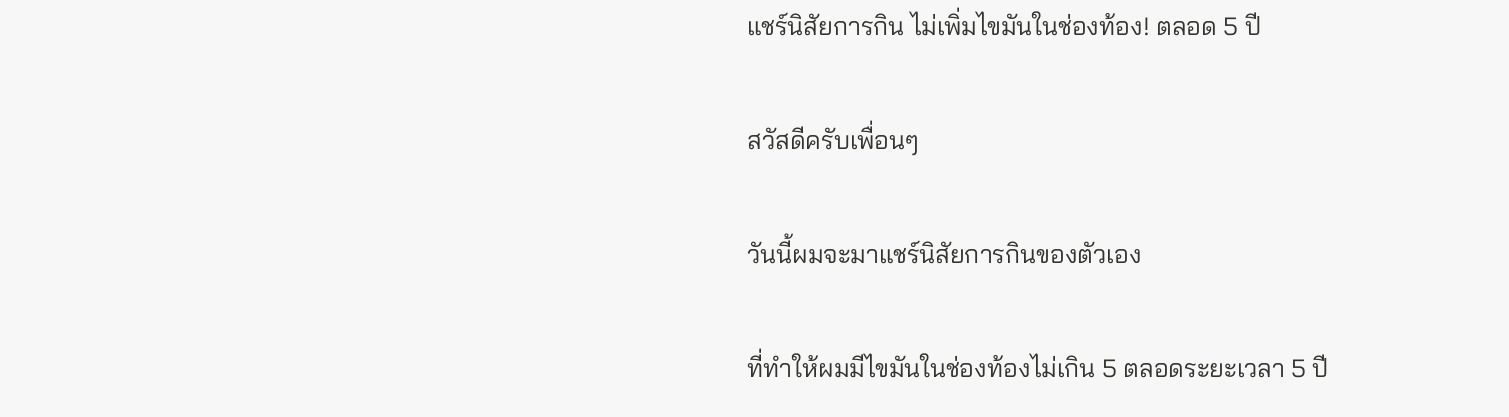แชร์นิสัยการกิน ไม่เพิ่มไขมันในช่องท้อง! ตลอด 5 ปี

สวัสดีครับเพื่อนๆ

วันนี้ผมจะมาแชร์นิสัยการกินของตัวเอง

ที่ทำให้ผมมีไขมันในช่องท้องไม่เกิน 5 ตลอดระยะเวลา 5 ปี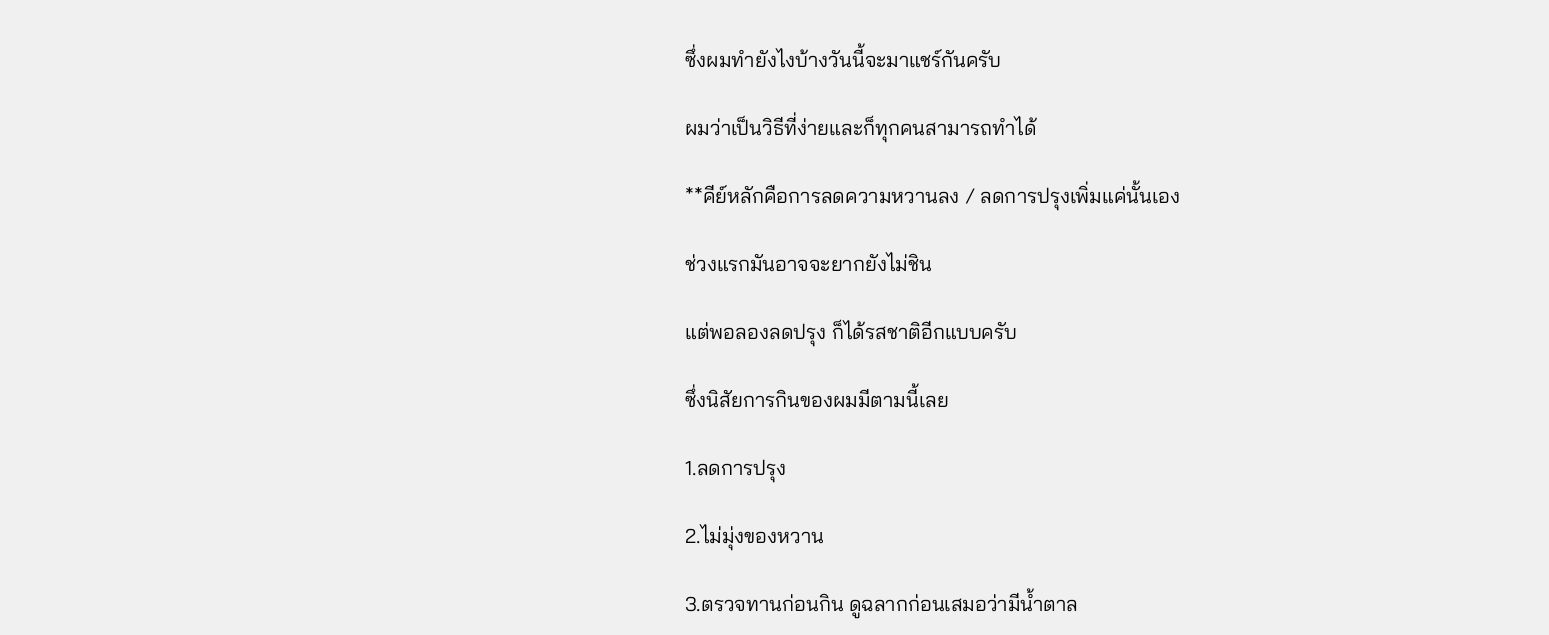ซึ่งผมทำยังไงบ้างวันนี้จะมาแชร์กันครับ

ผมว่าเป็นวิธีที่ง่ายและก็ทุกคนสามารถทำได้

**คีย์หลักคือการลดความหวานลง / ลดการปรุงเพิ่มแค่นั้นเอง

ช่วงแรกมันอาจจะยากยังไม่ชิน

แต่พอลองลดปรุง ก็ได้รสชาติอีกแบบครับ

ซึ่งนิสัยการกินของผมมีตามนี้เลย

1.ลดการปรุง

2.ไม่มุ่งของหวาน

3.ตรวจทานก่อนกิน ดูฉลากก่อนเสมอว่ามีน้ำตาล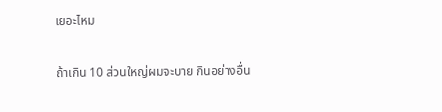เยอะไหม

ถ้าเกิน 10 ส่วนใหญ่ผมจะบาย กินอย่างอื่น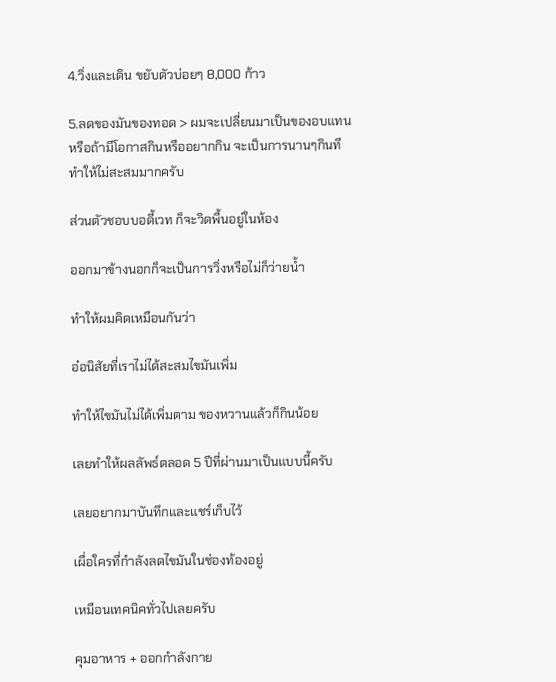4.วิ่งและเดิน ขยับตัวบ่อยๆ 8,000 ก้าว

5.ลดของมันของทอด > ผมจะเปลี่ยนมาเป็นของอบแทน หรือถ้ามีโอกาสกินหรืออยากกิน จะเป็นการนานๆกินที ทำให้ไม่สะสมมากครับ

ส่วนตัวชอบบอดี้เวท ก็จะวิดพื้นอยู่ในห้อง

ออกมาข้างนอกก็จะเป็นการวิ่งหรือไม่ก็ว่ายน้ำ

ทำให้ผมคิดเหมือนกันว่า

อ๋อนิสัยที่เราไม่ได้สะสมไขมันเพิ่ม

ทำให้ไขมันไม่ได้เพิ่มตาม ของหวานแล้วก็กินน้อย

เลยทำให้ผลลัพธ์ตลอด 5 ปีที่ผ่านมาเป็นแบบนี้ครับ

เลยอยากมาบันทึกและแชร์เก็บไว้

เผื่อใครที่กำลังลดไขมันในช่องท้องอยู่

เหมือนเทคนิคทั่วไปเลยครับ

คุมอาหาร + ออกกำลังกาย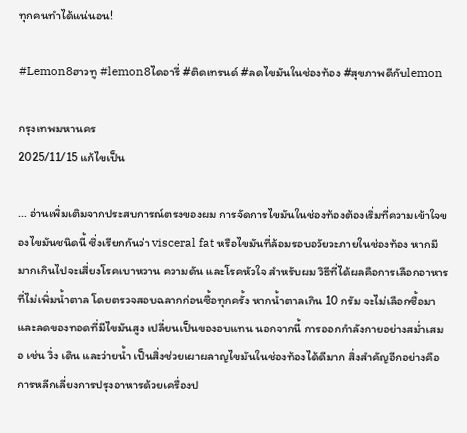ทุกคนทำได้แน่นอน!

#Lemon8ฮาวทู #lemon8ไดอารี่ #ติดเทรนด์ #ลดไขมันในช่องท้อง #สุขภาพดีกับlemon

กรุงเทพมหานคร
2025/11/15 แก้ไขเป็น

... อ่านเพิ่มเติมจากประสบการณ์ตรงของผม การจัดการไขมันในช่องท้องต้องเริ่มที่ความเข้าใจของไขมันชนิดนี้ ซึ่งเรียกกันว่า visceral fat หรือไขมันที่ล้อมรอบอวัยวะภายในช่องท้อง หากมีมากเกินไปจะเสี่ยงโรคเบาหวาน ความดัน และโรคหัวใจ สำหรับผม วิธีที่ได้ผลคือการเลือกอาหารที่ไม่เพิ่มน้ำตาล โดยตรวจสอบฉลากก่อนซื้อทุกครั้ง หากน้ำตาลเกิน 10 กรัม จะไม่เลือกซื้อมา และลดของทอดที่มีไขมันสูง เปลี่ยนเป็นของอบแทน นอกจากนี้ การออกกำลังกายอย่างสม่ำเสมอ เช่น วิ่ง เดิน และว่ายน้ำ เป็นสิ่งช่วยเผาผลาญไขมันในช่องท้องได้ดีมาก สิ่งสำคัญอีกอย่างคือการหลีกเลี่ยงการปรุงอาหารด้วยเครื่องป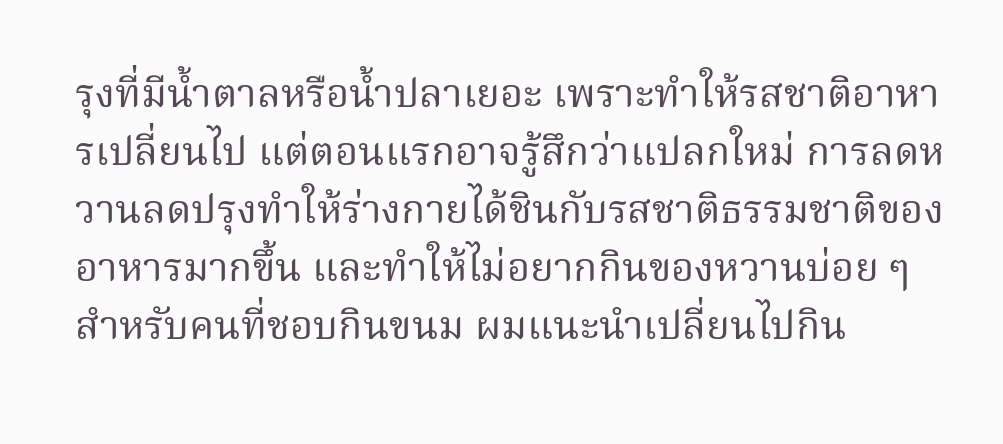รุงที่มีน้ำตาลหรือน้ำปลาเยอะ เพราะทำให้รสชาติอาหารเปลี่ยนไป แต่ตอนแรกอาจรู้สึกว่าแปลกใหม่ การลดหวานลดปรุงทำให้ร่างกายได้ชินกับรสชาติธรรมชาติของอาหารมากขึ้น และทำให้ไม่อยากกินของหวานบ่อย ๆ สำหรับคนที่ชอบกินขนม ผมแนะนำเปลี่ยนไปกิน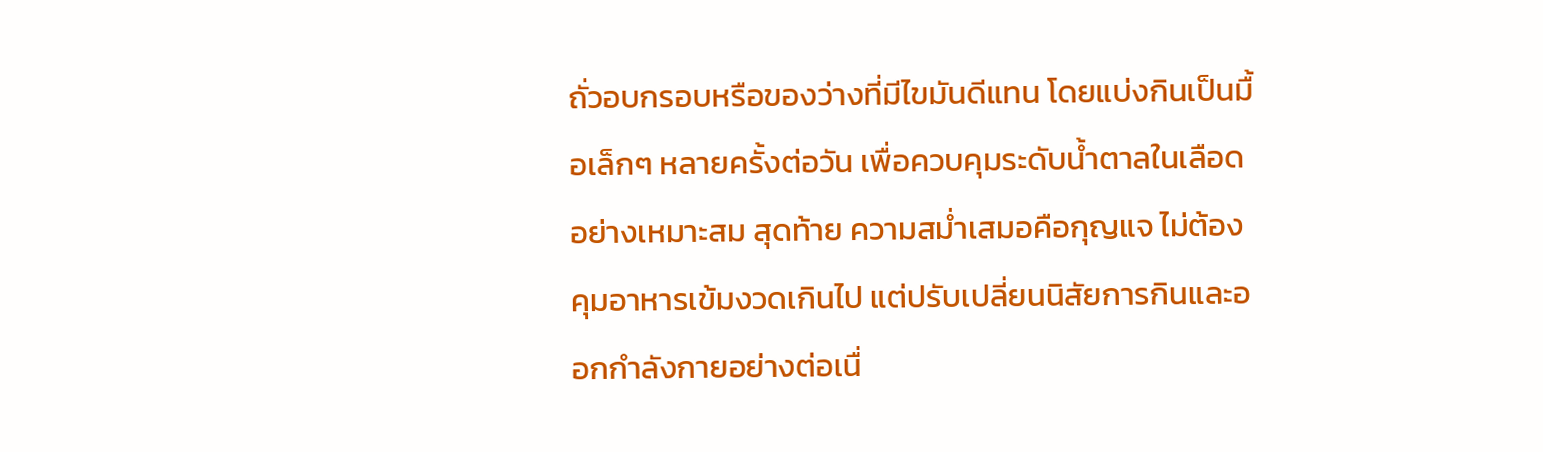ถั่วอบกรอบหรือของว่างที่มีไขมันดีแทน โดยแบ่งกินเป็นมื้อเล็กๆ หลายครั้งต่อวัน เพื่อควบคุมระดับน้ำตาลในเลือดอย่างเหมาะสม สุดท้าย ความสม่ำเสมอคือกุญแจ ไม่ต้องคุมอาหารเข้มงวดเกินไป แต่ปรับเปลี่ยนนิสัยการกินและออกกำลังกายอย่างต่อเนื่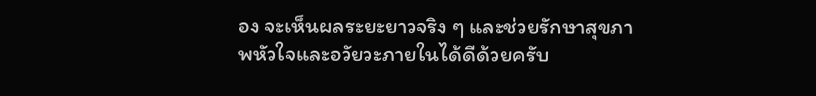อง จะเห็นผลระยะยาวจริง ๆ และช่วยรักษาสุขภาพหัวใจและอวัยวะภายในได้ดีด้วยครับ